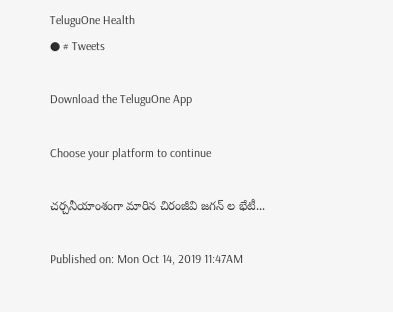TeluguOne Health
● # Tweets

Download the TeluguOne App

Choose your platform to continue

చర్చనీయాంశంగా మారిన చిరంజీవి జగన్ ల భేటీ...

Published on: Mon Oct 14, 2019 11:47AM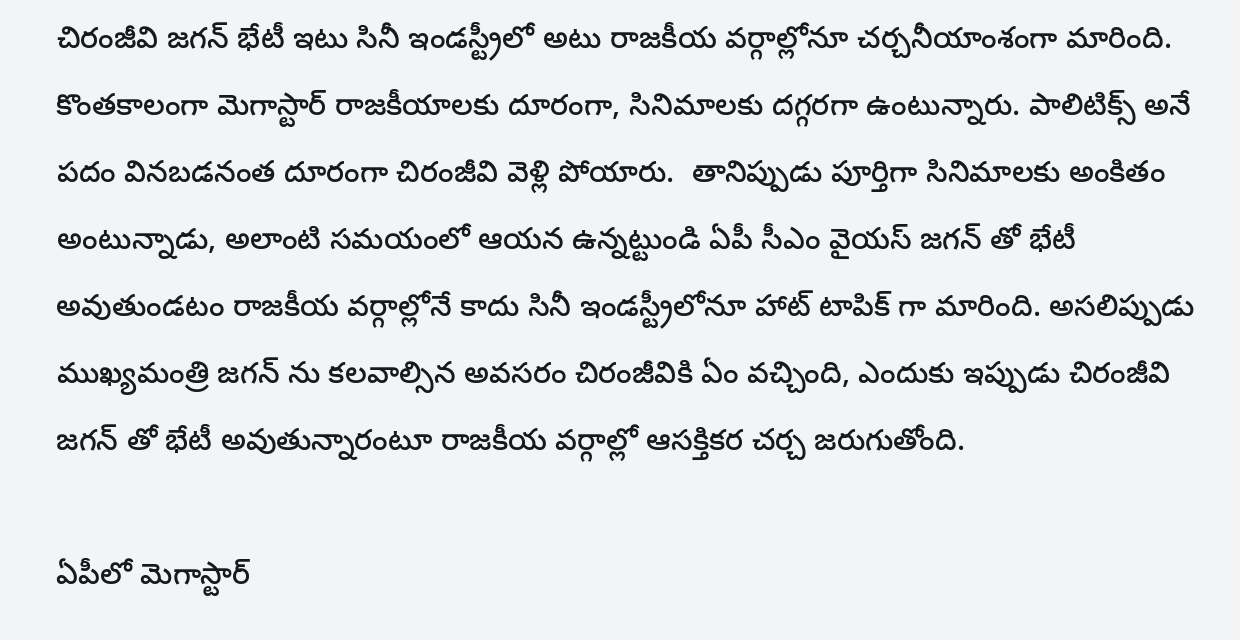చిరంజీవి జగన్ భేటీ ఇటు సినీ ఇండస్ట్రీలో అటు రాజకీయ వర్గాల్లోనూ చర్చనీయాంశంగా మారింది. కొంతకాలంగా మెగాస్టార్ రాజకీయాలకు దూరంగా, సినిమాలకు దగ్గరగా ఉంటున్నారు. పాలిటిక్స్ అనే పదం వినబడనంత దూరంగా చిరంజీవి వెళ్లి పోయారు.  తానిప్పుడు పూర్తిగా సినిమాలకు అంకితం అంటున్నాడు, అలాంటి సమయంలో ఆయన ఉన్నట్టుండి ఏపీ సీఎం వైయస్ జగన్ తో భేటీ అవుతుండటం రాజకీయ వర్గాల్లోనే కాదు సినీ ఇండస్ట్రీలోనూ హాట్ టాపిక్ గా మారింది. అసలిప్పుడు ముఖ్యమంత్రి జగన్ ను కలవాల్సిన అవసరం చిరంజీవికి ఏం వచ్చింది, ఎందుకు ఇప్పుడు చిరంజీవి జగన్ తో భేటీ అవుతున్నారంటూ రాజకీయ వర్గాల్లో ఆసక్తికర చర్చ జరుగుతోంది.

ఏపీలో మెగాస్టార్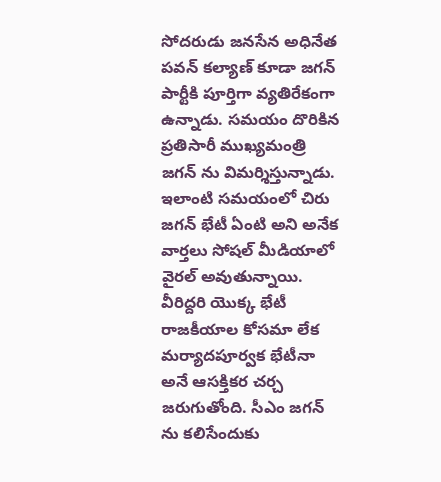సోదరుడు జనసేన అధినేత పవన్ కల్యాణ్ కూడా జగన్ పార్టీకి పూర్తిగా వ్యతిరేకంగా ఉన్నాడు. సమయం దొరికిన ప్రతిసారీ ముఖ్యమంత్రి జగన్ ను విమర్శిస్తున్నాడు. ఇలాంటి సమయంలో చిరు జగన్ భేటీ ఏంటి అని అనేక వార్తలు సోషల్ మీడియాలో వైరల్ అవుతున్నాయి. వీరిద్దరి యొక్క భేటీ రాజకీయాల కోసమా లేక మర్యాదపూర్వక భేటీనా అనే ఆసక్తికర చర్చ జరుగుతోంది. సీఎం జగన్ ను కలిసేందుకు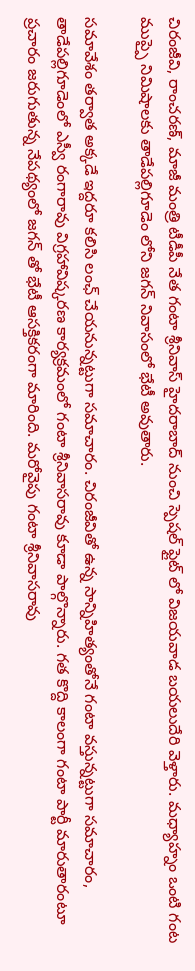చిరంజీవి, రాంచరణ్, మాజీ మంత్రి టీడీపీ నేత గంటా శ్రీనివాస్ హైదరాబాద్ నుంచి స్పెషల్ ఫ్లైట్ లో విజయవాడ బయలుదేరి వెళ్తారు. మధ్యాహ్నం ఒంటి గంట ముప్పై నిమిషాలకు తాడేపల్లిగూడెం లోని జగన్ నివాసంలో భేటీ అవుతారు.

సమావేశం తర్వాత అక్కడే ఇద్దరూ కలిసి లంఛ్ చేయనున్నట్టుగా సమాచారం. చిరంజీవితో ఉన్న సాన్నిహిత్యంతోనే గంటా వస్తున్నట్టుగా సమాచారం, తాడేపల్లిగూడెంలో ఎస్వీ రంగారావు విగ్రహావిష్కరణ కార్యక్రమంలో గంటా శ్రీనివాసరావు కూడా పాల్గొన్నారు. గత కొద్ది కాలంగా గంటా పార్టీ మారుతారంటూ ప్రచారం జరుగుతున్న నేపథ్యంలో జగన్ తో భేటీ ఆసక్తికరంగా మారింది. మరోవైపు గంటా శ్రీనివాసరావు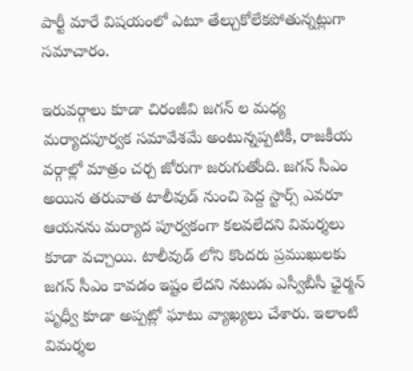పార్టీ మారే విషయంలో ఎటూ తేల్చుకోలేకపోతున్నట్లుగా సమాచారం.

ఇరువర్గాలు కూడా చిరంజీవి జగన్ ల మధ్య మర్యాదపూర్వక సమావేశమే అంటున్నప్పటికీ, రాజకీయ వర్గాల్లో మాత్రం చర్చ జోరుగా జరుగుతోంది. జగన్ సీఎం అయిన తరువాత టాలీవుడ్ నుంచి పెద్ద స్టార్స్ ఎవరూ ఆయనను మర్యాద పూర్వకంగా కలవలేదని విమర్శలు కూడా వచ్చాయి. టాలీవుడ్ లోని కొందరు ప్రముఖులకు జగన్ సీఎం కావడం ఇష్టం లేదని నటుడు ఎస్వీబీసీ ఛైర్మన్ పృధ్వీ కూడా అప్పట్లో ఘాటు వ్యాఖ్యలు చేశారు. ఇలాంటి విమర్శల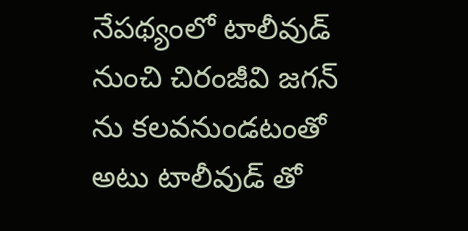నేపథ్యంలో టాలీవుడ్ నుంచి చిరంజీవి జగన్ ను కలవనుండటంతో అటు టాలీవుడ్ తో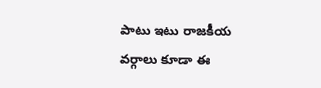పాటు ఇటు రాజకీయ వర్గాలు కూడా ఈ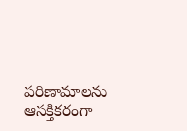పరిణామాలను ఆసక్తికరంగా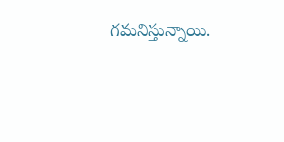గమనిస్తున్నాయి.